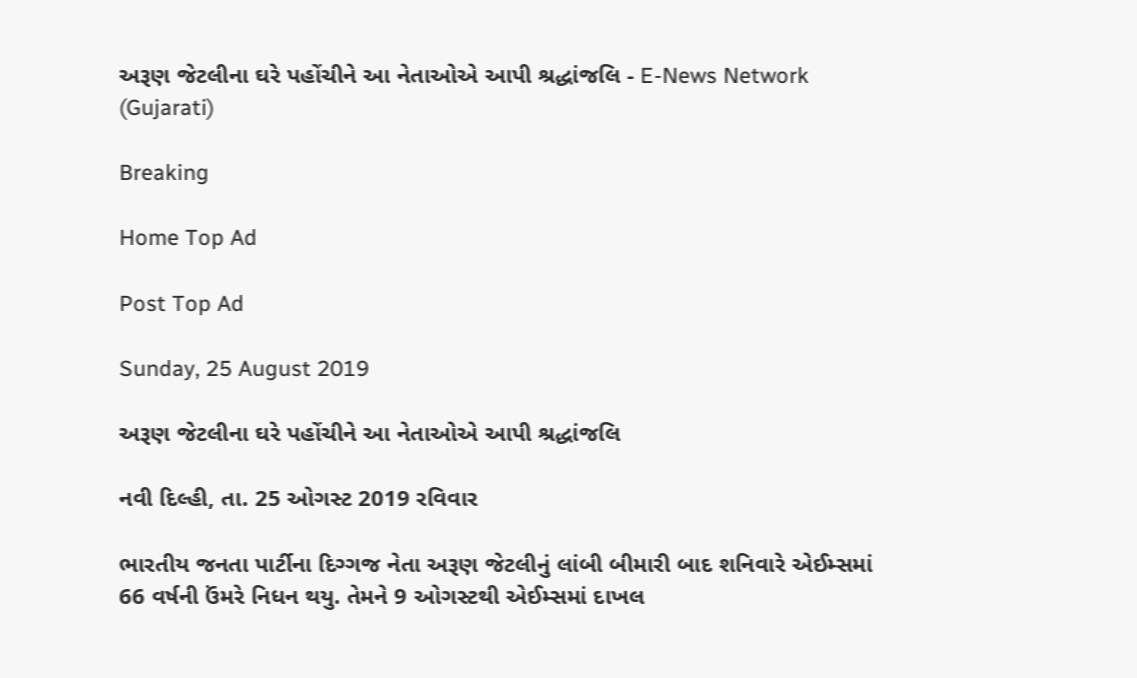અરૂણ જેટલીના ઘરે પહોંચીને આ નેતાઓએ આપી શ્રદ્ધાંજલિ - E-News Network (Gujarati)

Breaking

Home Top Ad

Post Top Ad

Sunday, 25 August 2019

અરૂણ જેટલીના ઘરે પહોંચીને આ નેતાઓએ આપી શ્રદ્ધાંજલિ

નવી દિલ્હી, તા. 25 ઓગસ્ટ 2019 રવિવાર

ભારતીય જનતા પાર્ટીના દિગ્ગજ નેતા અરૂણ જેટલીનું લાંબી બીમારી બાદ શનિવારે એઈમ્સમાં 66 વર્ષની ઉંમરે નિધન થયુ. તેમને 9 ઓગસ્ટથી એઈમ્સમાં દાખલ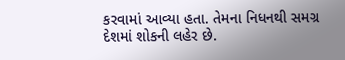કરવામાં આવ્યા હતા. તેમના નિધનથી સમગ્ર દેશમાં શોકની લહેર છે.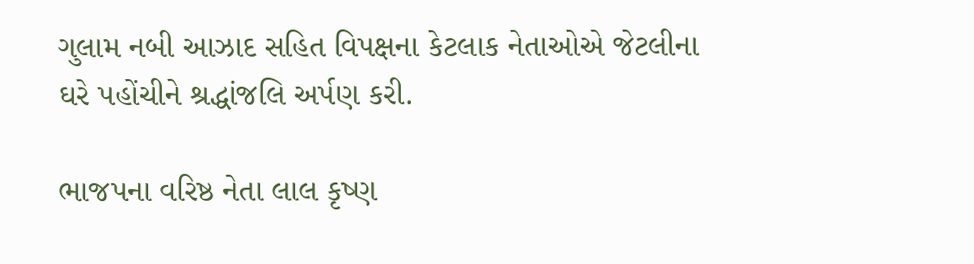ગુલામ નબી આઝાદ સહિત વિપક્ષના કેટલાક નેતાઓએ જેટલીના ઘરે પહોંચીને શ્રદ્ધાંજલિ અર્પણ કરી.

ભાજપના વરિષ્ઠ નેતા લાલ કૃષ્ણ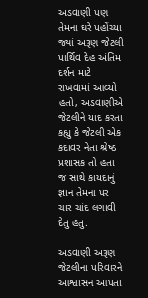અડવાણી પણ તેમના ઘરે પહોંચ્યા જ્યાં અરૂણ જેટલી પાર્થિવ દેહ અંતિમ દર્શન માટે રાખવામાં આવ્યો હતો, અડવાણીએ જેટલીને યાદ કરતા કહ્યુ કે જેટલી એક કદાવર નેતા શ્રેષ્ઠ પ્રશાસક તો હતા જ સાથે કાયદાનું જ્ઞાન તેમના પર ચાર ચાંદ લગાવી દેતુ હતુ.

અડવાણી અરૂણ જેટલીના પરિવારને આશ્વાસન આપતા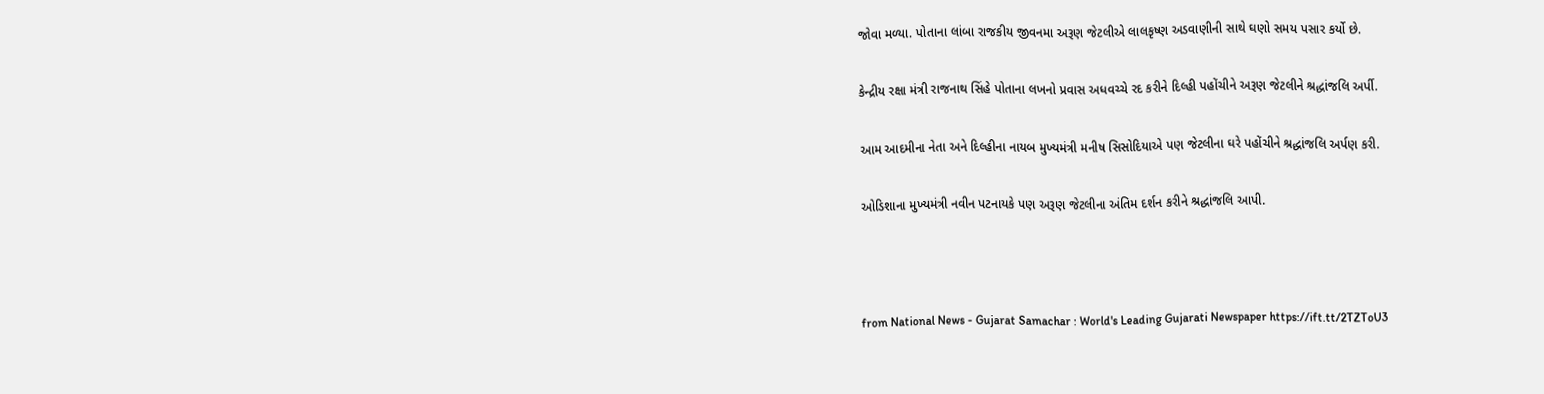જોવા મળ્યા. પોતાના લાંબા રાજકીય જીવનમા અરૂણ જેટલીએ લાલકૃષ્ણ અડવાણીની સાથે ઘણો સમય પસાર કર્યો છે.

કેન્દ્રીય રક્ષા મંત્રી રાજનાથ સિંહે પોતાના લખનો પ્રવાસ અધવચ્ચે રદ કરીને દિલ્હી પહોંચીને અરૂણ જેટલીને શ્રદ્ધાંજલિ અર્પી.

આમ આદમીના નેતા અને દિલ્હીના નાયબ મુખ્યમંત્રી મનીષ સિસોદિયાએ પણ જેટલીના ઘરે પહોંચીને શ્રદ્ધાંજલિ અર્પણ કરી.

ઓડિશાના મુખ્યમંત્રી નવીન પટનાયકે પણ અરૂણ જેટલીના અંતિમ દર્શન કરીને શ્રદ્ધાંજલિ આપી.



from National News - Gujarat Samachar : World's Leading Gujarati Newspaper https://ift.tt/2TZToU3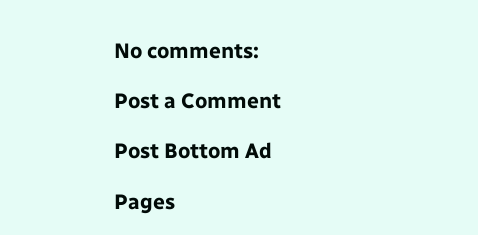No comments:

Post a Comment

Post Bottom Ad

Pages